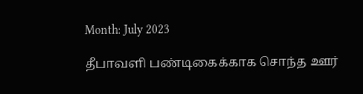Month: July 2023

தீபாவளி பண்டிகைக்காக சொந்த ஊர்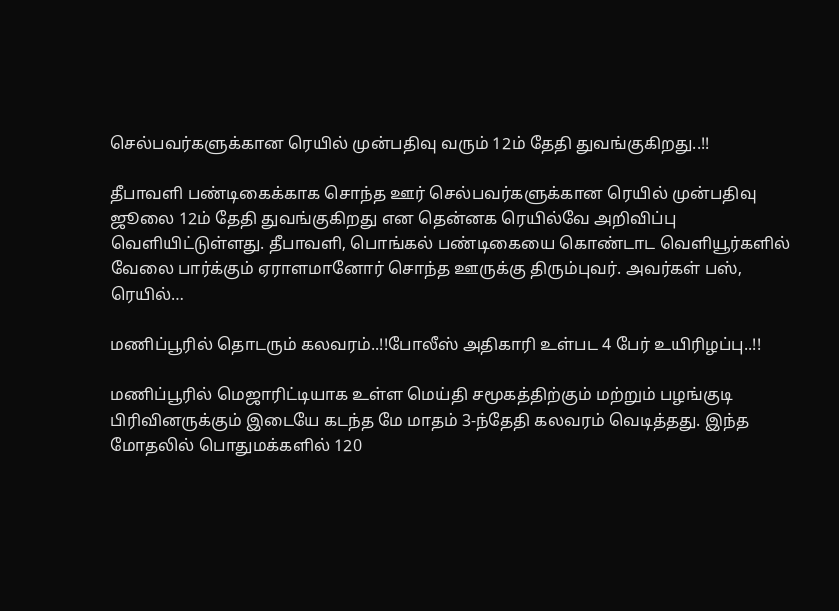செல்பவர்களுக்கான ரெயில் முன்பதிவு வரும் 12ம் தேதி துவங்குகிறது..!!

தீபாவளி பண்டிகைக்காக சொந்த ஊர் செல்பவர்களுக்கான ரெயில் முன்பதிவு ஜூலை 12ம் தேதி துவங்குகிறது என தென்னக ரெயில்வே அறிவிப்பு வெளியிட்டுள்ளது. தீபாவளி, பொங்கல் பண்டிகையை கொண்டாட வெளியூர்களில் வேலை பார்க்கும் ஏராளமானோர் சொந்த ஊருக்கு திரும்புவர். அவர்கள் பஸ், ரெயில்…

மணிப்பூரில் தொடரும் கலவரம்..!!போலீஸ் அதிகாரி உள்பட 4 பேர் உயிரிழப்பு..!!

மணிப்பூரில் மெஜாரிட்டியாக உள்ள மெய்தி சமூகத்திற்கும் மற்றும் பழங்குடி பிரிவினருக்கும் இடையே கடந்த மே மாதம் 3-ந்தேதி கலவரம் வெடித்தது. இந்த மோதலில் பொதுமக்களில் 120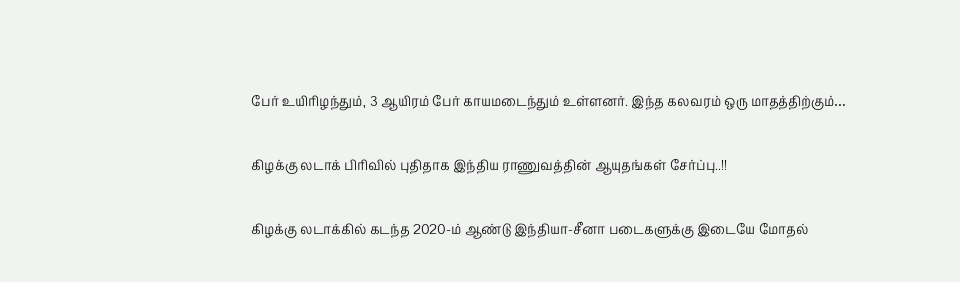பேர் உயிரிழந்தும், 3 ஆயிரம் பேர் காயமடைந்தும் உள்ளனர். இந்த கலவரம் ஒரு மாதத்திற்கும்…

கிழக்கு லடாக் பிரிவில் புதிதாக இந்திய ராணுவத்தின் ஆயுதங்கள் சேர்ப்பு..!!

கிழக்கு லடாக்கில் கடந்த 2020-ம் ஆண்டு இந்தியா-சீனா படைகளுக்கு இடையே மோதல்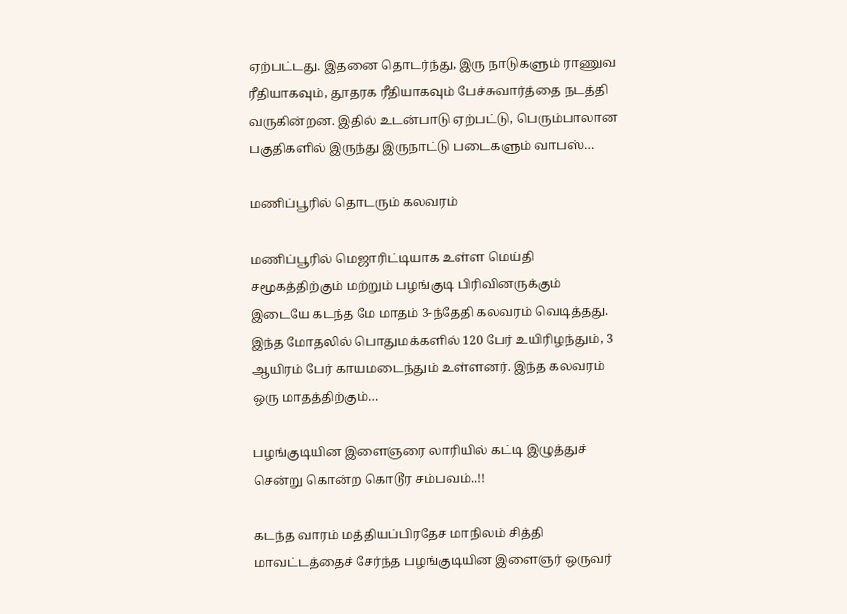ஏற்பட்டது. இதனை தொடர்ந்து, இரு நாடுகளும் ராணுவ ரீதியாகவும், தூதரக ரீதியாகவும் பேச்சுவார்த்தை நடத்தி வருகின்றன. இதில் உடன்பாடு ஏற்பட்டு, பெரும்பாலான பகுதிகளில் இருந்து இருநாட்டு படைகளும் வாபஸ்…

மணிப்பூரில் தொடரும் கலவரம்

மணிப்பூரில் மெஜாரிட்டியாக உள்ள மெய்தி சமூகத்திற்கும் மற்றும் பழங்குடி பிரிவினருக்கும் இடையே கடந்த மே மாதம் 3-ந்தேதி கலவரம் வெடித்தது. இந்த மோதலில் பொதுமக்களில் 120 பேர் உயிரிழந்தும், 3 ஆயிரம் பேர் காயமடைந்தும் உள்ளனர். இந்த கலவரம் ஒரு மாதத்திற்கும்…

பழங்குடியின இளைஞரை லாரியில் கட்டி இழுத்துச் சென்று கொன்ற கொடூர சம்பவம்..!!

கடந்த வாரம் மத்தியப்பிரதேச மாநிலம் சித்தி மாவட்டத்தைச் சேர்ந்த பழங்குடியின இளைஞர் ஒருவர்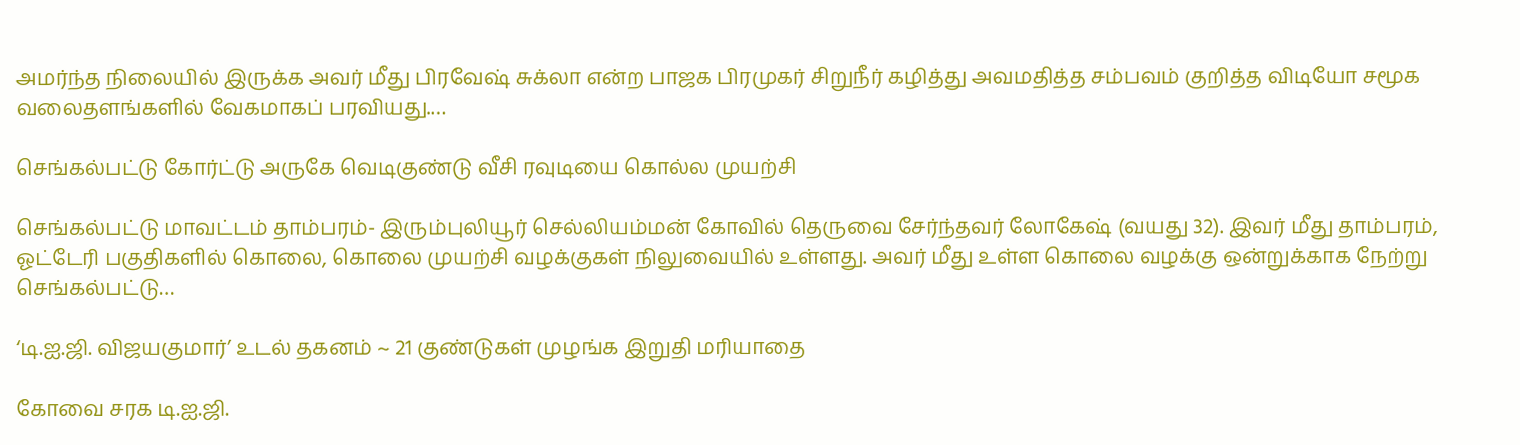அமர்ந்த நிலையில் இருக்க அவர் மீது பிரவேஷ் சுக்லா என்ற பாஜக பிரமுகர் சிறுநீர் கழித்து அவமதித்த சம்பவம் குறித்த விடியோ சமூக வலைதளங்களில் வேகமாகப் பரவியது.…

செங்கல்பட்டு கோர்ட்டு அருகே வெடிகுண்டு வீசி ரவுடியை கொல்ல முயற்சி

செங்கல்பட்டு மாவட்டம் தாம்பரம்- இரும்புலியூர் செல்லியம்மன் கோவில் தெருவை சேர்ந்தவர் லோகேஷ் (வயது 32). இவர் மீது தாம்பரம், ஓட்டேரி பகுதிகளில் கொலை, கொலை முயற்சி வழக்குகள் நிலுவையில் உள்ளது. அவர் மீது உள்ள கொலை வழக்கு ஒன்றுக்காக நேற்று செங்கல்பட்டு…

‘டி.ஐ.ஜி. விஜயகுமார்’ உடல் தகனம் ~ 21 குண்டுகள் முழங்க இறுதி மரியாதை

கோவை சரக டி.ஐ.ஜி.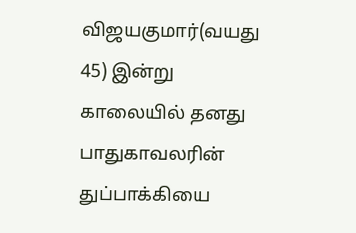விஜயகுமார்(வயது 45) இன்று காலையில் தனது பாதுகாவலரின் துப்பாக்கியை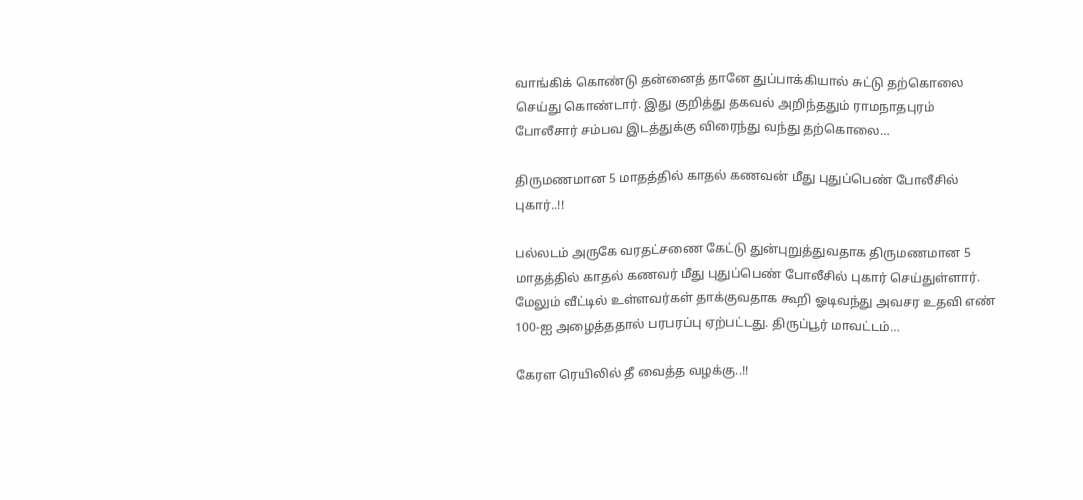வாங்கிக் கொண்டு தன்னைத் தானே துப்பாக்கியால் சுட்டு தற்கொலை செய்து கொண்டார். இது குறித்து தகவல் அறிந்ததும் ராமநாதபுரம் போலீசார் சம்பவ இடத்துக்கு விரைந்து வந்து தற்கொலை…

திருமணமான 5 மாதத்தில் காதல் கணவன் மீது புதுப்பெண் போலீசில் புகார்..!!

பல்லடம் அருகே வரதட்சணை கேட்டு துன்புறுத்துவதாக திருமணமான 5 மாதத்தில் காதல் கணவர் மீது புதுப்பெண் போலீசில் புகார் செய்துள்ளார். மேலும் வீட்டில் உள்ளவர்கள் தாக்குவதாக கூறி ஓடிவந்து அவசர உதவி எண் 100-ஐ அழைத்ததால் பரபரப்பு ஏற்பட்டது. திருப்பூர் மாவட்டம்…

கேரள ரெயிலில் தீ வைத்த வழக்கு..!!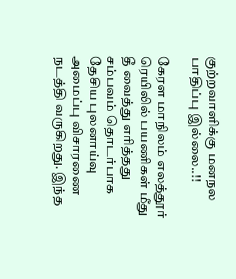குற்றவாளிக்கு மனநல பாதிப்பு இல்லை..!!

கேரள மாநிலம் எலத்தூர் ரெயிலில் பயணிகள் மீது தீ வைத்து எரித்தது சம்பவம் தொடர்பாக தேசிய புலனாய்வு அமைப்பு விசாரணை நடத்தி வருகிறது. இந்த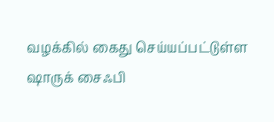வழக்கில் கைது செய்யப்பட்டுள்ள ஷாருக் சைஃபி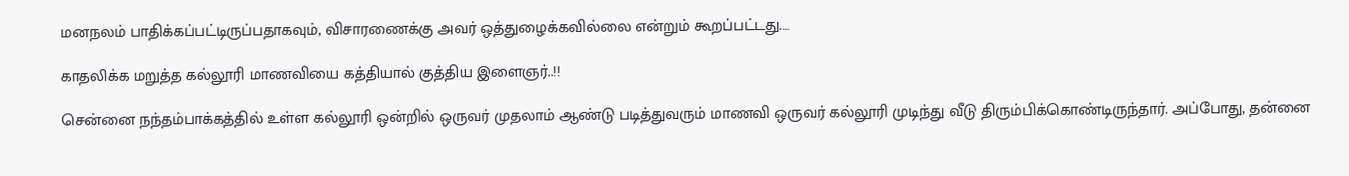மனநலம் பாதிக்கப்பட்டிருப்பதாகவும், விசாரணைக்கு அவர் ஒத்துழைக்கவில்லை என்றும் கூறப்பட்டது.…

காதலிக்க மறுத்த கல்லூரி மாணவியை கத்தியால் குத்திய இளைஞர்..!!

சென்னை நந்தம்பாக்கத்தில் உள்ள கல்லூரி ஒன்றில் ஒருவர் முதலாம் ஆண்டு படித்துவரும் மாணவி ஒருவர் கல்லூரி முடிந்து வீடு திரும்பிக்கொண்டிருந்தார். அப்போது, தன்னை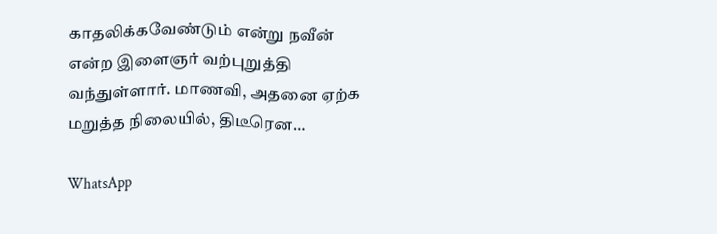காதலிக்கவேண்டும் என்று நவீன் என்ற இளைஞர் வற்புறுத்தி வந்துள்ளார். மாணவி, அதனை ஏற்க மறுத்த நிலையில், திடீரென…

WhatsApp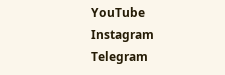YouTube
Instagram
Telegram